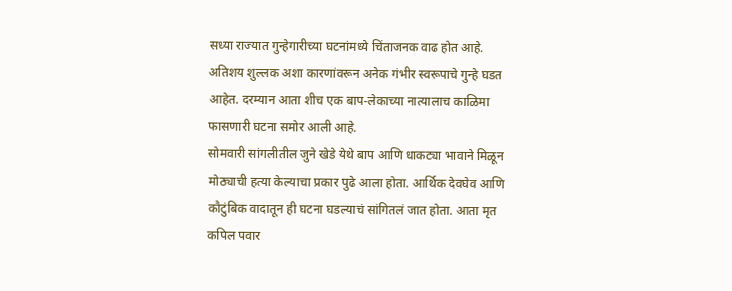सध्या राज्यात गुन्हेगारीच्या घटनांमध्ये चिंताजनक वाढ होत आहे. अतिशय शुल्लक अशा कारणांवरून अनेक गंभीर स्वरूपाचे गुन्हे घडत आहेत. दरम्यान आता शीच एक बाप-लेकाच्या नात्यालाच काळिमा फासणारी घटना समोर आली आहे.
सोमवारी सांगलीतील जुने खेडे येथे बाप आणि धाकट्या भावाने मिळून मोठ्याची हत्या केल्याचा प्रकार पुढे आला होता. आर्थिक देवघेव आणि कौटुंबिक वादातून ही घटना घडल्याचं सांगितलं जात होता. आता मृत कपिल पवार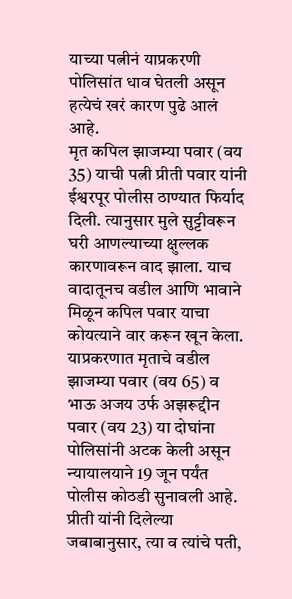याच्या पत्नीनं याप्रकरणी पोलिसांत धाव घेतली असून हत्येचं खरं कारण पुढे आलं आहे.
मृत कपिल झाजम्या पवार (वय 35) याची पत्नी प्रीती पवार यांनी ईश्वरपूर पोलीस ठाण्यात फिर्याद दिली. त्यानुसार मुले सुट्टीवरून घरी आणल्याच्या क्षुल्लक कारणावरून वाद झाला. याच वादातूनच वडील आणि भावाने मिळून कपिल पवार याचा कोयत्याने वार करून खून केला. याप्रकरणात मृताचे वडील झाजम्या पवार (वय 65) व भाऊ अजय उर्फ अझरूद्दीन पवार (वय 23) या दोघांना पोलिसांनी अटक केली असून न्यायालयाने 19 जून पर्यंत पोलीस कोठडी सुनावली आहे.
प्रीती यांनी दिलेल्या जबाबानुसार, त्या व त्यांचे पती,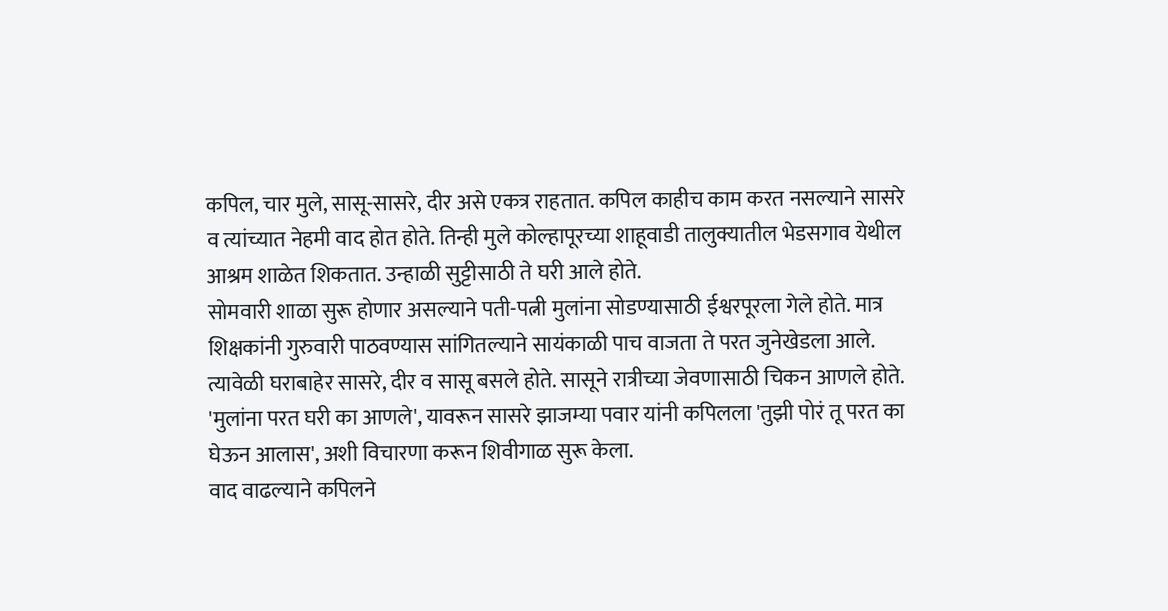कपिल, चार मुले, सासू-सासरे, दीर असे एकत्र राहतात. कपिल काहीच काम करत नसल्याने सासरे व त्यांच्यात नेहमी वाद होत होते. तिन्ही मुले कोल्हापूरच्या शाहूवाडी तालुक्यातील भेडसगाव येथील आश्रम शाळेत शिकतात. उन्हाळी सुट्टीसाठी ते घरी आले होते.
सोमवारी शाळा सुरू होणार असल्याने पती-पत्नी मुलांना सोडण्यासाठी ईश्वरपूरला गेले होते. मात्र शिक्षकांनी गुरुवारी पाठवण्यास सांगितल्याने सायंकाळी पाच वाजता ते परत जुनेखेडला आले. त्यावेळी घराबाहेर सासरे, दीर व सासू बसले होते. सासूने रात्रीच्या जेवणासाठी चिकन आणले होते. 'मुलांना परत घरी का आणले', यावरून सासरे झाजम्या पवार यांनी कपिलला 'तुझी पोरं तू परत का घेऊन आलास', अशी विचारणा करून शिवीगाळ सुरू केला.
वाद वाढल्याने कपिलने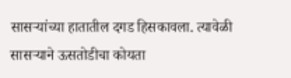सासऱ्यांच्या हातातील दगड हिसकावला. त्यावेळी सासऱ्याने ऊसतोडीचा कोयता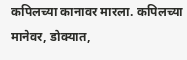कपिलच्या कानावर मारला. कपिलच्या मानेवर, डोक्यात,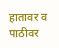हातावर व पाठीवर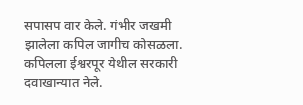सपासप वार केले. गंभीर जखमी झालेला कपिल जागीच कोसळला. कपिलला ईश्वरपूर येथील सरकारी दवाखान्यात नेले.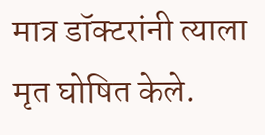मात्र डॉक्टरांनी त्याला मृत घोषित केले.